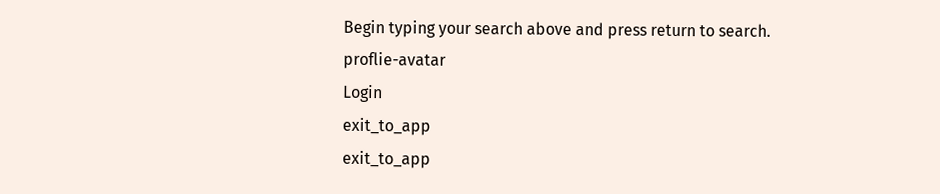Begin typing your search above and press return to search.
proflie-avatar
Login
exit_to_app
exit_to_app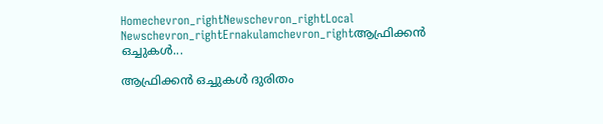Homechevron_rightNewschevron_rightLocal Newschevron_rightErnakulamchevron_rightആഫ്രിക്കൻ ഒച്ചുകള്‍...

ആഫ്രിക്കൻ ഒച്ചുകള്‍ ദുരിതം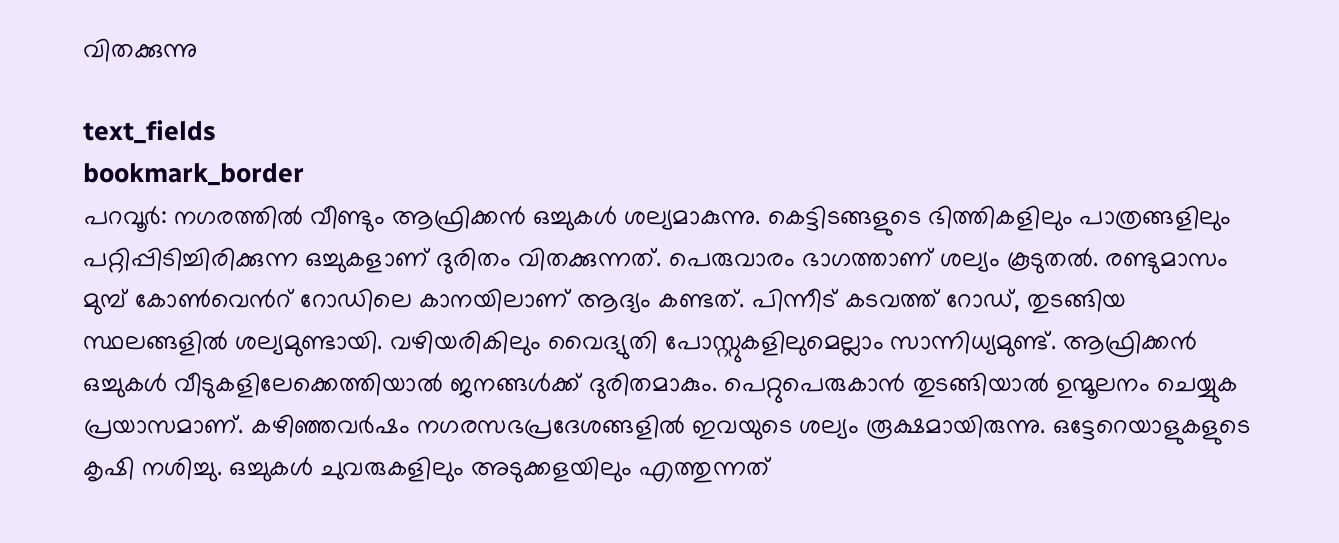വിതക്കുന്നു

text_fields
bookmark_border
പറവൂർ: നഗരത്തിൽ വീണ്ടും ആഫ്രിക്കൻ ഒച്ചുകൾ ശല്യമാകുന്നു. കെട്ടിടങ്ങളുടെ ഭിത്തികളിലും പാത്രങ്ങളിലും പറ്റിപ്പിടിച്ചിരിക്കുന്ന ഒച്ചുകളാണ് ദുരിതം വിതക്കുന്നത്. പെരുവാരം ഭാഗത്താണ് ശല്യം കൂടുതൽ. രണ്ടുമാസം മുമ്പ് കോൺവെൻറ് റോഡിലെ കാനയിലാണ് ആദ്യം കണ്ടത്. പിന്നീട് കടവത്ത് റോഡ്, തുടങ്ങിയ സ്ഥലങ്ങളില്‍ ശല്യമുണ്ടായി. വഴിയരികിലും വൈദ്യുതി പോസ്റ്റുകളിലുമെല്ലാം സാന്നിധ്യമുണ്ട്. ആഫ്രിക്കൻ ഒച്ചുകൾ വീടുകളിലേക്കെത്തിയാൽ ജനങ്ങൾക്ക് ദുരിതമാകും. പെറ്റുപെരുകാൻ തുടങ്ങിയാൽ ഉന്മൂലനം ചെയ്യുക പ്രയാസമാണ്. കഴിഞ്ഞവർഷം നഗരസഭപ്രദേശങ്ങളിൽ ഇവയുടെ ശല്യം രൂക്ഷമായിരുന്നു. ഒട്ടേറെയാളുകളുടെ കൃഷി നശിച്ചു. ഒച്ചുകൾ ചുവരുകളിലും അടുക്കളയിലും എത്തുന്നത്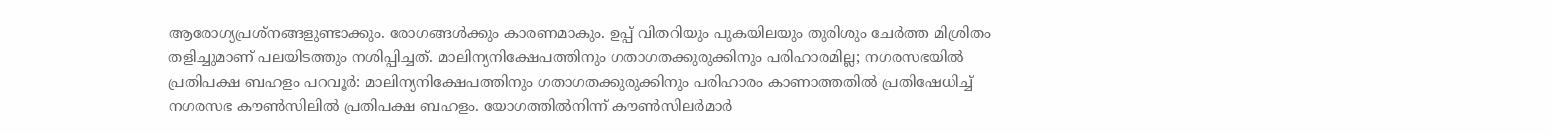ആരോഗ്യപ്രശ്നങ്ങളുണ്ടാക്കും. രോഗങ്ങൾക്കും കാരണമാകും. ഉപ്പ് വിതറിയും പുകയിലയും തുരിശും ചേർത്ത മിശ്രിതം തളിച്ചുമാണ് പലയിടത്തും നശിപ്പിച്ചത്. മാലിന്യനിക്ഷേപത്തിനും ഗതാഗതക്കുരുക്കിനും പരിഹാരമില്ല; നഗരസഭയിൽ പ്രതിപക്ഷ ബഹളം പറവൂർ: മാലിന്യനിക്ഷേപത്തിനും ഗതാഗതക്കുരുക്കിനും പരിഹാരം കാണാത്തതിൽ പ്രതിഷേധിച്ച് നഗരസഭ കൗൺസിലിൽ പ്രതിപക്ഷ ബഹളം. യോഗത്തിൽനിന്ന് കൗൺസിലർമാർ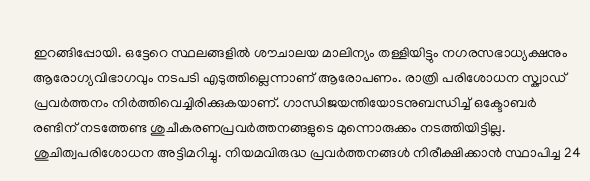ഇറങ്ങിപ്പോയി. ഒട്ടേറെ സ്ഥലങ്ങളിൽ ശൗചാലയ മാലിന്യം തള്ളിയിട്ടും നഗരസഭാധ്യക്ഷനും ആരോഗ്യവിഭാഗവും നടപടി എടുത്തില്ലെന്നാണ് ആരോപണം. രാത്രി പരിശോധന സ്ക്വാഡ് പ്രവർത്തനം നിർത്തിവെച്ചിരിക്കുകയാണ്. ഗാന്ധിജയന്തിയോടനുബന്ധിച്ച് ഒക്ടോബർ രണ്ടിന് നടത്തേണ്ട ശുചീകരണപ്രവർത്തനങ്ങളുടെ മുന്നൊരുക്കം നടത്തിയിട്ടില്ല. ശുചിത്വപരിശോധന അട്ടിമറിച്ചു. നിയമവിരുദ്ധ പ്രവർത്തനങ്ങൾ നിരീക്ഷിക്കാൻ സ്ഥാപിച്ച 24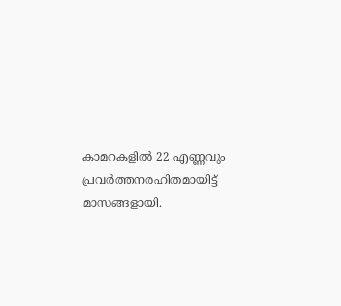കാമറകളിൽ 22 എണ്ണവും പ്രവർത്തനരഹിതമായിട്ട് മാസങ്ങളായി.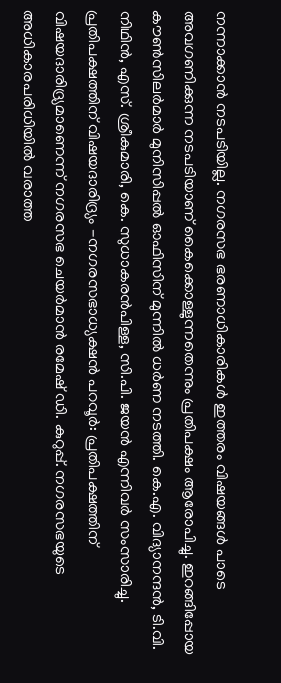നന്നാക്കാൻ നടപടിയില്ല. നഗരസഭ ഭരണാധികാരികൾ ഇത്തരം വിഷയങ്ങൾ പാടെ അവഗണിക്കുന്ന നടപടിയാണ് കൈക്കൊള്ളുന്നതെന്നും പ്രതിപക്ഷം ആരോപിച്ചു. ഇറങ്ങിപ്പോയ കൗൺസിലർമാർ മുനിസിപ്പൽ ഓഫിസിന് മുന്നിൽ ധർണ നടത്തി. കെ.എ. വിദ്യാനന്ദൻ, ടി.വി. നിഥിൻ, എസ്. ശ്രീകുമാരി, കെ. സുധാകരൻപിള്ള, സി.പി. ജയൻ എന്നിവർ സംസാരിച്ചു. പ്രതിപക്ഷത്തിന് വിഷയദാരിദ്ര്യം -നഗരസഭാധ്യക്ഷൻ പറവൂർ: പ്രതിപക്ഷത്തിന് വിഷയദാരിദ്ര്യമാണെന്ന് നഗരസഭ ചെയർമാൻ രമേഷ് ഡി. കുറുപ്പ്. നഗരസഭയുടെ അധികാരപരിധിയിൽ വരാത്ത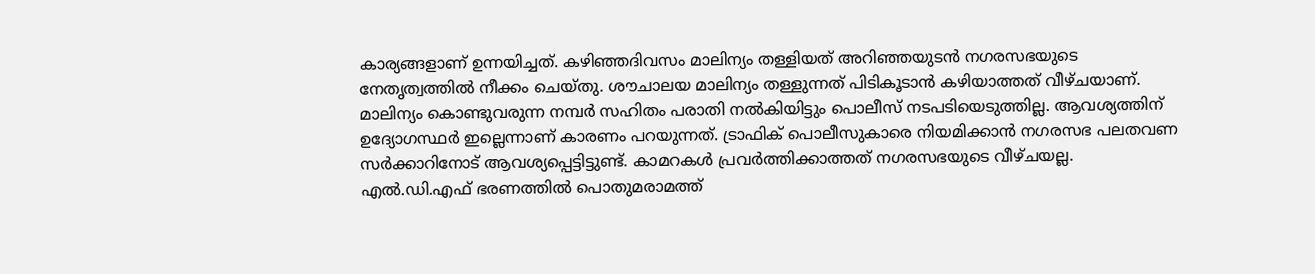കാര്യങ്ങളാണ് ഉന്നയിച്ചത്. കഴിഞ്ഞദിവസം മാലിന്യം തള്ളിയത് അറിഞ്ഞയുടന്‍ നഗരസഭയുടെ നേതൃത്വത്തിൽ നീക്കം ചെയ്തു. ശൗചാലയ മാലിന്യം തള്ളുന്നത് പിടികൂടാൻ കഴിയാത്തത് വീഴ്ചയാണ്. മാലിന്യം കൊണ്ടുവരുന്ന നമ്പർ സഹിതം പരാതി നൽകിയിട്ടും പൊലീസ് നടപടിയെടുത്തില്ല. ആവശ്യത്തിന് ഉദ്യോഗസ്ഥർ ഇല്ലെന്നാണ് കാരണം പറയുന്നത്. ട്രാഫിക് പൊലീസുകാരെ നിയമിക്കാൻ നഗരസഭ പലതവണ സർക്കാറിനോട് ആവശ്യപ്പെട്ടിട്ടുണ്ട്. കാമറകൾ പ്രവർത്തിക്കാത്തത് നഗരസഭയുടെ വീഴ്ചയല്ല. എൽ.ഡി.എഫ് ഭരണത്തിൽ പൊതുമരാമത്ത്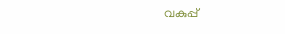വകുപ്പ്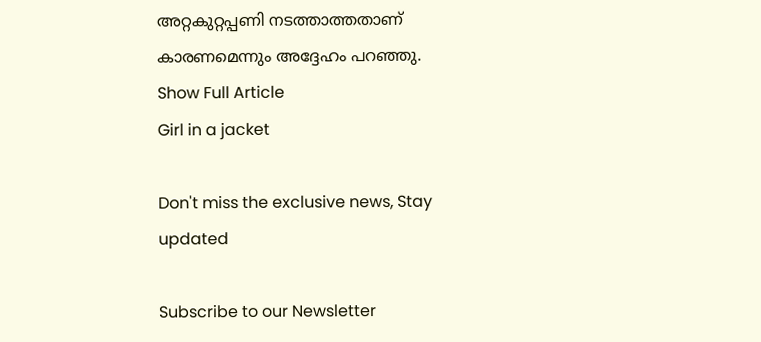അറ്റകുറ്റപ്പണി നടത്താത്തതാണ് കാരണമെന്നും അദ്ദേഹം പറഞ്ഞു.
Show Full Article
Girl in a jacket

Don't miss the exclusive news, Stay updated

Subscribe to our Newsletter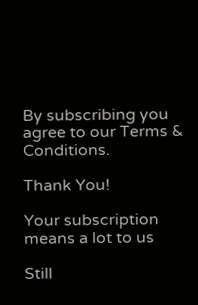By subscribing you agree to our Terms & Conditions.

Thank You!

Your subscription means a lot to us

Still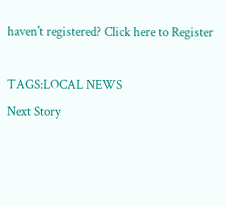haven't registered? Click here to Register

TAGS:LOCAL NEWS
Next Story